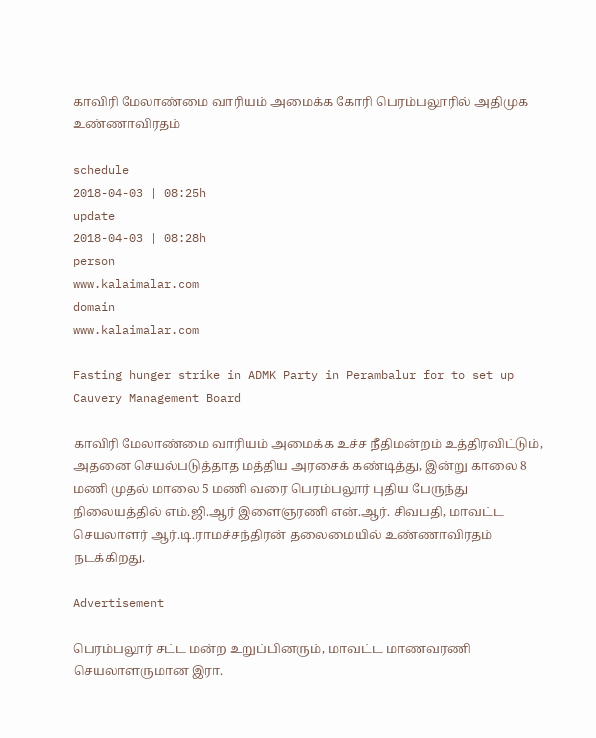காவிரி மேலாண்மை வாரியம் அமைக்க கோரி பெரம்பலூரில் அதிமுக உண்ணாவிரதம்

schedule
2018-04-03 | 08:25h
update
2018-04-03 | 08:28h
person
www.kalaimalar.com
domain
www.kalaimalar.com

Fasting hunger strike in ADMK Party in Perambalur for to set up Cauvery Management Board

காவிரி மேலாண்மை வாரியம் அமைக்க உச்ச நீதிமன்றம் உத்திரவிட்டும், அதனை செயல்படுத்தாத மத்திய அரசைக் கண்டித்து, இன்று காலை 8 மணி முதல் மாலை 5 மணி வரை பெரம்பலூர் புதிய பேருந்து நிலையத்தில் எம்.ஜி.ஆர் இளைஞரணி என்.ஆர். சிவபதி, மாவட்ட செயலாளர் ஆர்.டி.ராமச்சந்திரன் தலைமையில் உண்ணாவிரதம் நடக்கிறது.

Advertisement

பெரம்பலூர் சட்ட மன்ற உறுப்பினரும், மாவட்ட மாணவரணி செயலாளருமான இரா.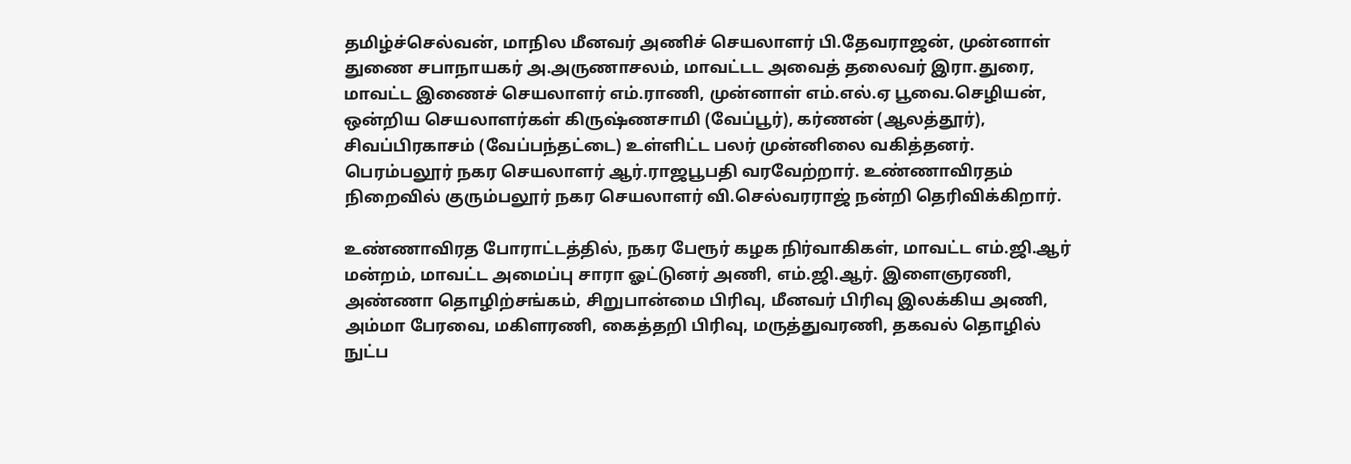தமிழ்ச்செல்வன், மாநில மீனவர் அணிச் செயலாளர் பி.தேவராஜன், முன்னாள் துணை சபாநாயகர் அ.அருணாசலம், மாவட்டட அவைத் தலைவர் இரா.துரை, மாவட்ட இணைச் செயலாளர் எம்.ராணி, முன்னாள் எம்.எல்.ஏ பூவை.செழியன், ஒன்றிய செயலாளர்கள் கிருஷ்ணசாமி (வேப்பூர்), கர்ணன் (ஆலத்தூர்), சிவப்பிரகாசம் (வேப்பந்தட்டை) உள்ளிட்ட பலர் முன்னிலை வகித்தனர். பெரம்பலூர் நகர செயலாளர் ஆர்.ராஜபூபதி வரவேற்றார். உண்ணாவிரதம் நிறைவில் குரும்பலூர் நகர செயலாளர் வி.செல்வரராஜ் நன்றி தெரிவிக்கிறார்.

உண்ணாவிரத போராட்டத்தில், நகர பேரூர் கழக நிர்வாகிகள், மாவட்ட எம்.ஜி.ஆர் மன்றம், மாவட்ட அமைப்பு சாரா ஓட்டுனர் அணி, எம்.ஜி.ஆர். இளைஞரணி, அண்ணா தொழிற்சங்கம், சிறுபான்மை பிரிவு, மீனவர் பிரிவு இலக்கிய அணி, அம்மா பேரவை, மகிளரணி, கைத்தறி பிரிவு, மருத்துவரணி, தகவல் தொழில் நுட்ப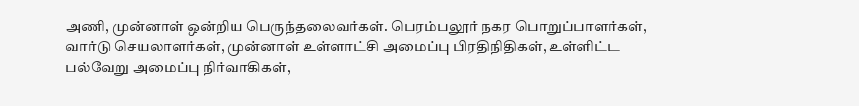அணி, முன்னாள் ஒன்றிய பெருந்தலைவர்கள். பெரம்பலூர் நகர பொறுப்பாளர்கள், வார்டு செயலாளர்கள், முன்னாள் உள்ளாட்சி அமைப்பு பிரதிநிதிகள், உள்ளிட்ட பல்வேறு அமைப்பு நிர்வாகிகள்,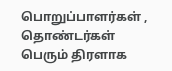பொறுப்பாளர்கள் , தொண்டர்கள் பெரும் திரளாக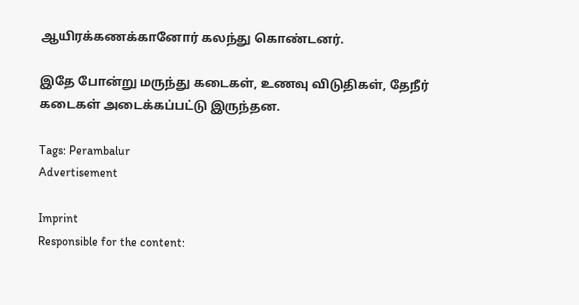ஆயிரக்கணக்கானோர் கலந்து கொண்டனர்.

இதே போன்று மருந்து கடைகள், உணவு விடுதிகள், தேநீர் கடைகள் அடைக்கப்பட்டு இருந்தன.

Tags: Perambalur
Advertisement

Imprint
Responsible for the content: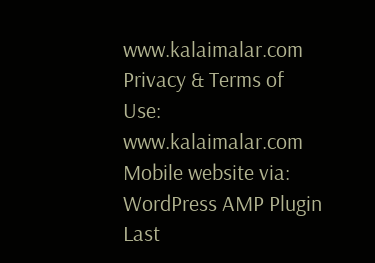www.kalaimalar.com
Privacy & Terms of Use:
www.kalaimalar.com
Mobile website via:
WordPress AMP Plugin
Last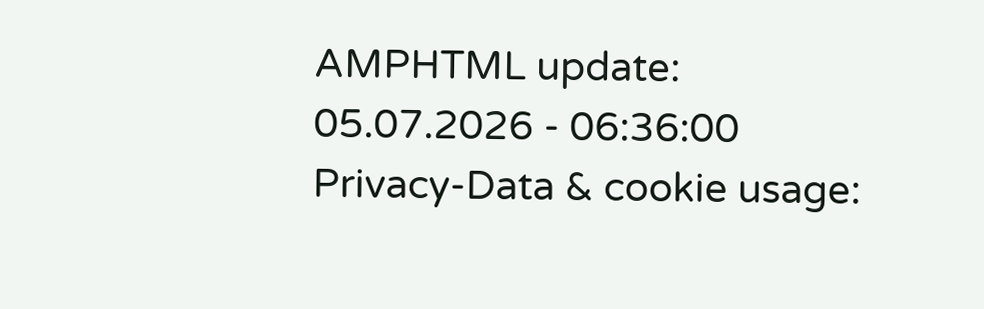AMPHTML update:
05.07.2026 - 06:36:00
Privacy-Data & cookie usage: